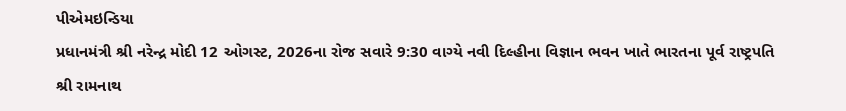પીએમઇન્ડિયા
પ્રધાનમંત્રી શ્રી નરેન્દ્ર મોદી 12 ઓગસ્ટ, 2026ના રોજ સવારે 9:30 વાગ્યે નવી દિલ્હીના વિજ્ઞાન ભવન ખાતે ભારતના પૂર્વ રાષ્ટ્રપતિ શ્રી રામનાથ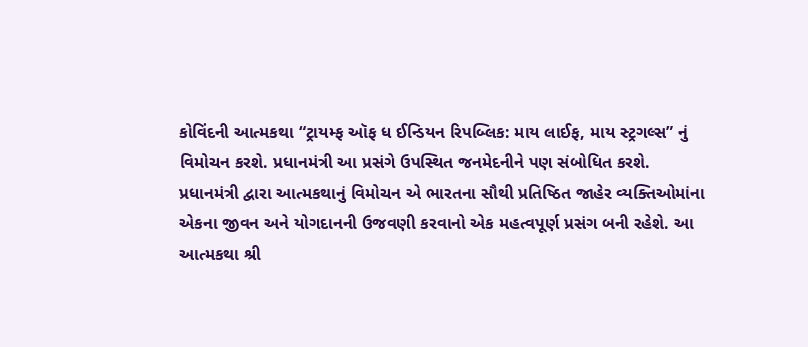કોવિંદની આત્મકથા “ટ્રાયમ્ફ ઑફ ધ ઈન્ડિયન રિપબ્લિક: માય લાઈફ, માય સ્ટ્રગલ્સ” નું વિમોચન કરશે. પ્રધાનમંત્રી આ પ્રસંગે ઉપસ્થિત જનમેદનીને પણ સંબોધિત કરશે.
પ્રધાનમંત્રી દ્વારા આત્મકથાનું વિમોચન એ ભારતના સૌથી પ્રતિષ્ઠિત જાહેર વ્યક્તિઓમાંના એકના જીવન અને યોગદાનની ઉજવણી કરવાનો એક મહત્વપૂર્ણ પ્રસંગ બની રહેશે. આ આત્મકથા શ્રી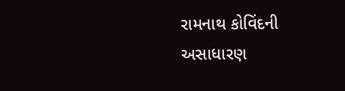રામનાથ કોવિંદની અસાધારણ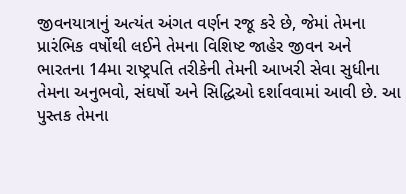જીવનયાત્રાનું અત્યંત અંગત વર્ણન રજૂ કરે છે, જેમાં તેમના પ્રારંભિક વર્ષોથી લઈને તેમના વિશિષ્ટ જાહેર જીવન અને ભારતના 14મા રાષ્ટ્રપતિ તરીકેની તેમની આખરી સેવા સુધીના તેમના અનુભવો, સંઘર્ષો અને સિદ્ધિઓ દર્શાવવામાં આવી છે. આ પુસ્તક તેમના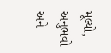મૂલ્યો, અનુભવો અને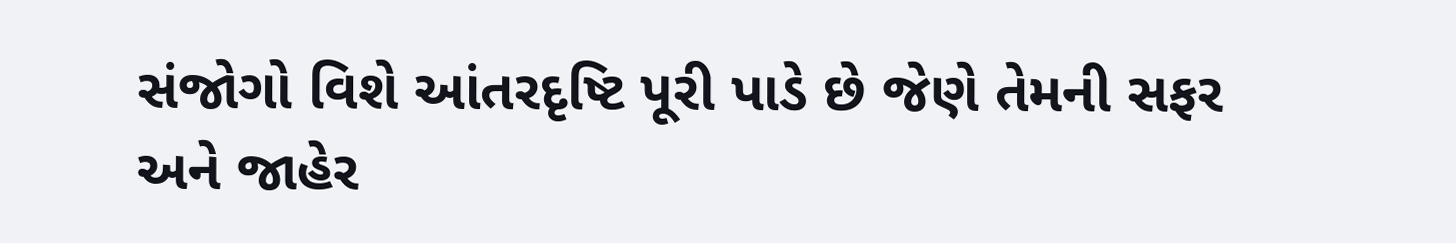સંજોગો વિશે આંતરદૃષ્ટિ પૂરી પાડે છે જેણે તેમની સફર અને જાહેર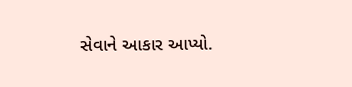સેવાને આકાર આપ્યો.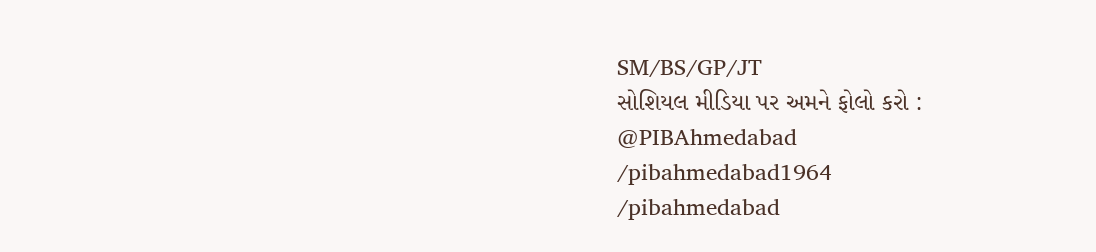SM/BS/GP/JT
સોશિયલ મીડિયા પર અમને ફોલો કરો :
@PIBAhmedabad
/pibahmedabad1964
/pibahmedabad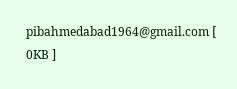pibahmedabad1964@gmail.com [
0KB ]